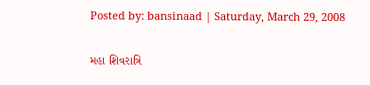Posted by: bansinaad | Saturday, March 29, 2008

મહા શિવરાત્રિ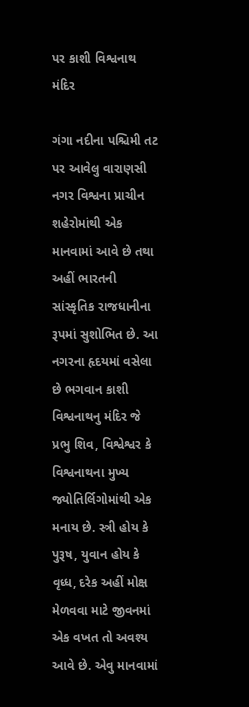પર કાશી વિશ્વનાથ મંદિર

ગંગા નદીના પશ્ચિમી તટ પર આવેલુ વારાણસી નગર વિશ્વના પ્રાચીન શહેરોમાંથી એક માનવામાં આવે છે તથા અહીં ભારતની સાંસ્કૃતિક રાજધાનીના રૂપમાં સુશોભિત છે. આ નગરના હૃદયમાં વસેલા છે ભગવાન કાશી વિશ્વનાથનુ મંદિર જે પ્રભુ શિવ, વિશ્વેશ્વર કે વિશ્વનાથના મુખ્ય જ્યોતિર્લિગોમાંથી એક મનાય છે. સ્ત્રી હોય કે પુરૂષ, યુવાન હોય કે વૃધ્ધ, દરેક અહીં મોક્ષ મેળવવા માટે જીવનમાં એક વખત તો અવશ્ય આવે છે. એવુ માનવામાં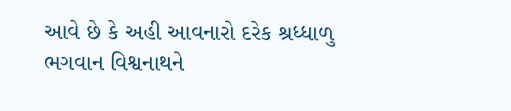આવે છે કે અહી આવનારો દરેક શ્રધ્ધાળુ ભગવાન વિશ્વનાથને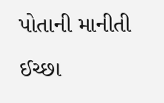પોતાની માનીતી ઈચ્છા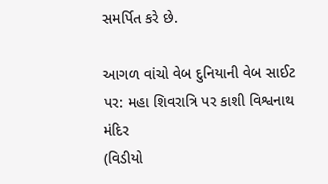સમર્પિત કરે છે.

આગળ વાંચો વેબ દુનિયાની વેબ સાઈટ પર: મહા શિવરાત્રિ પર કાશી વિશ્વનાથ મંદિર
(વિડીયો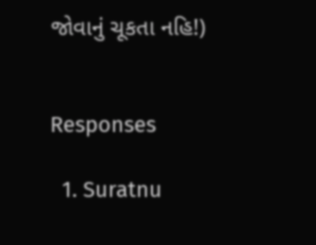જોવાનું ચૂકતા નહિ!)


Responses

  1. Suratnu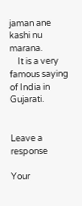jaman ane kashi nu marana.
    It is a very famous saying of India in Gujarati.


Leave a response

Your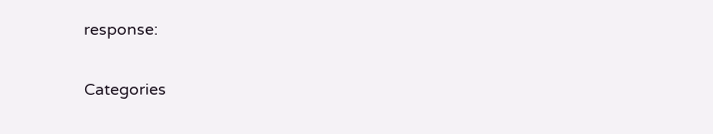response:

Categories